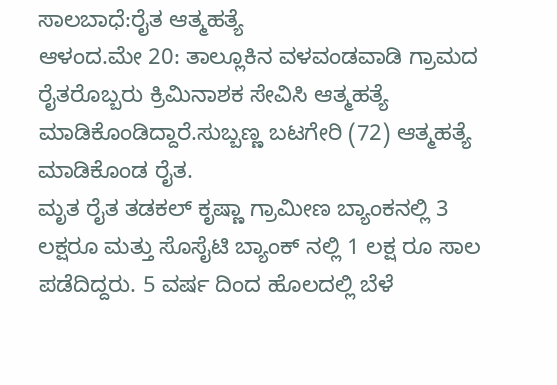ಸಾಲಬಾಧೆ:ರೈತ ಆತ್ಮಹತ್ಯೆ
ಆಳಂದ.ಮೇ 20: ತಾಲ್ಲೂಕಿನ ವಳವಂಡವಾಡಿ ಗ್ರಾಮದ ರೈತರೊಬ್ಬರು ಕ್ರಿಮಿನಾಶಕ ಸೇವಿಸಿ ಆತ್ಮಹತ್ಯೆ ಮಾಡಿಕೊಂಡಿದ್ದಾರೆ.ಸುಬ್ಬಣ್ಣ ಬಟಗೇರಿ (72) ಆತ್ಮಹತ್ಯೆ ಮಾಡಿಕೊಂಡ ರೈತ.
ಮೃತ ರೈತ ತಡಕಲ್ ಕೃಷ್ಣಾ ಗ್ರಾಮೀಣ ಬ್ಯಾಂಕನಲ್ಲಿ 3 ಲಕ್ಷರೂ ಮತ್ತು ಸೊಸೈಟಿ ಬ್ಯಾಂಕ್ ನಲ್ಲಿ 1 ಲಕ್ಷ ರೂ ಸಾಲ ಪಡೆದಿದ್ದರು. 5 ವರ್ಷ ದಿಂದ ಹೊಲದಲ್ಲಿ ಬೆಳೆ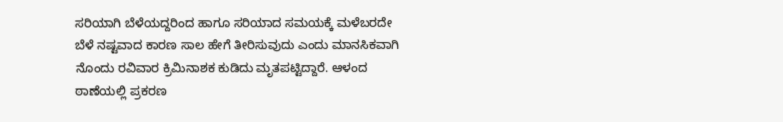ಸರಿಯಾಗಿ ಬೆಳೆಯದ್ದರಿಂದ ಹಾಗೂ ಸರಿಯಾದ ಸಮಯಕ್ಕೆ ಮಳೆಬರದೇ ಬೆಳೆ ನಷ್ಟವಾದ ಕಾರಣ ಸಾಲ ಹೇಗೆ ತೀರಿಸುವುದು ಎಂದು ಮಾನಸಿಕವಾಗಿ ನೊಂದು ರವಿವಾರ ಕ್ರಿಮಿನಾಶಕ ಕುಡಿದು ಮೃತಪಟ್ಟಿದ್ದಾರೆ. ಆಳಂದ ಠಾಣೆಯಲ್ಲಿ ಪ್ರಕರಣ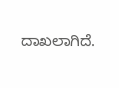ದಾಖಲಾಗಿದೆ.